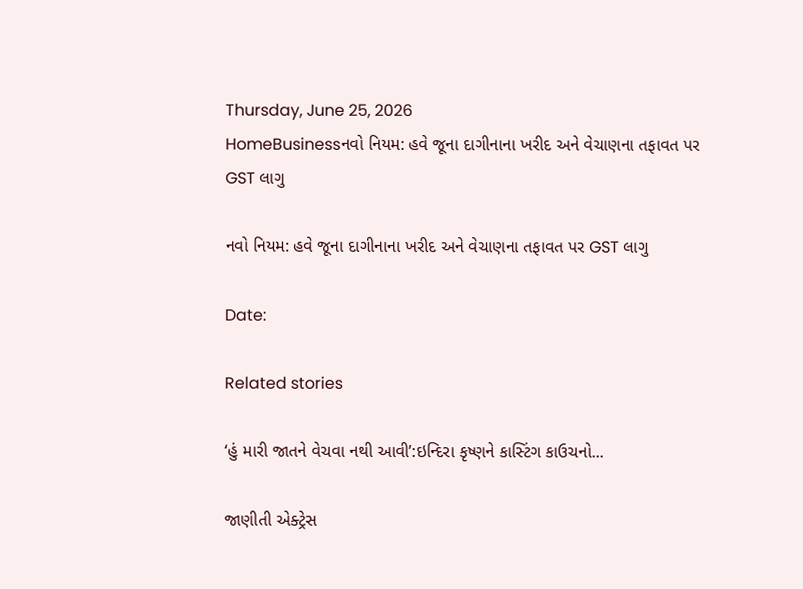Thursday, June 25, 2026
HomeBusinessનવો નિયમ: હવે જૂના દાગીનાના ખરીદ અને વેચાણના તફાવત પર GST લાગુ

નવો નિયમ: હવે જૂના દાગીનાના ખરીદ અને વેચાણના તફાવત પર GST લાગુ

Date:

Related stories

‘હું મારી જાતને વેચવા નથી આવી’:ઇન્દિરા કૃષ્ણને કાસ્ટિંગ કાઉચનો...

જાણીતી એક્ટ્રેસ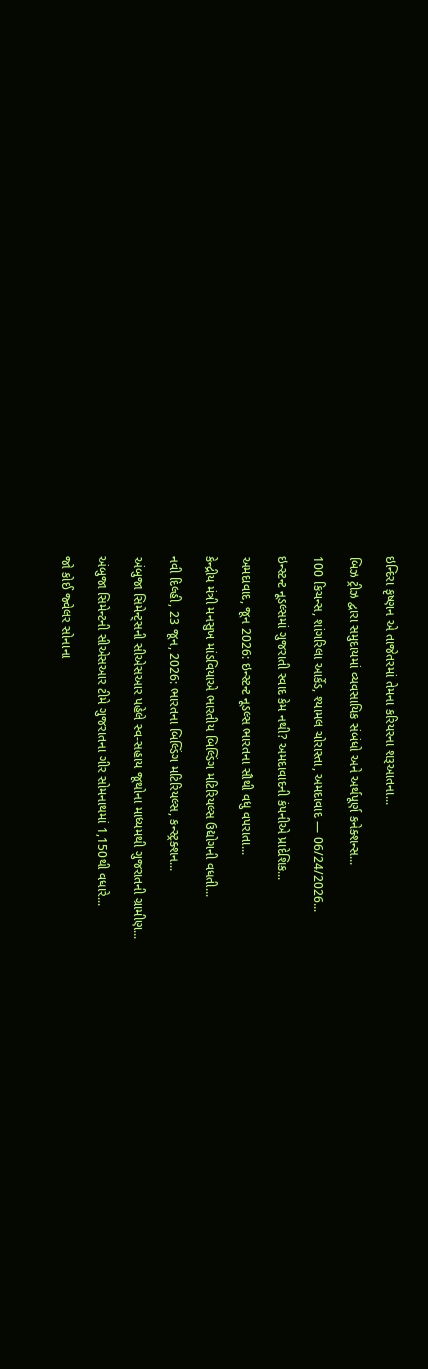ઇન્દિરા કૃષ્ણન એ તાજેતરમાં તેમના કરિયરના શરૂઆતના...

બિઝ ટ્રીઝ દ્વારા સમુદાયમાં વ્યવસાયિક સંબંધો અને અર્થપૂર્ણ કનેક્શન્સ...

100 કિચન્સ, શાંગરિલા આર્કેડ, શ્યામલ ચોરાસ્તા, અમદાવાદ — 06/24/2026...

ઇન્સ્ટન્ટ નૂડલ્સમાં ગુજરાતી સ્વાદ કેમ નથી? અમદાવાદની કંપનીએ પ્રાદેશિક...

અમદાવાદ, જૂન 2026: ઇન્સ્ટન્ટ નૂડલ્સ ભારતના સૌથી વધુ વપરાતા...

કેન્દ્રીય મંત્રી મનસુખ માંડવિયાએ ભારતીય બિલ્ડિંગ મટિરિયલ્સ ઉદ્યોગની વધતી...

નવી દિલ્હી, 23 જૂન, 2026: ભારતના બિલ્ડિંગ મટિરિયલ્સ, કન્સ્ટ્રક્શન...

અંબુજા સિમેન્ટ્સની સીએસઆર પહેલે સ્વ-સહાય જૂથોના માધ્યમથી ગુજરાતની ગ્રામીણ...

અંબુજા સિમેન્ટની સીએસઆર ટીમે ગુજરાતના ગીર સોમનાથમાં 1,150થી વધારે...

જો કોઈ જ્વેલર સોનાના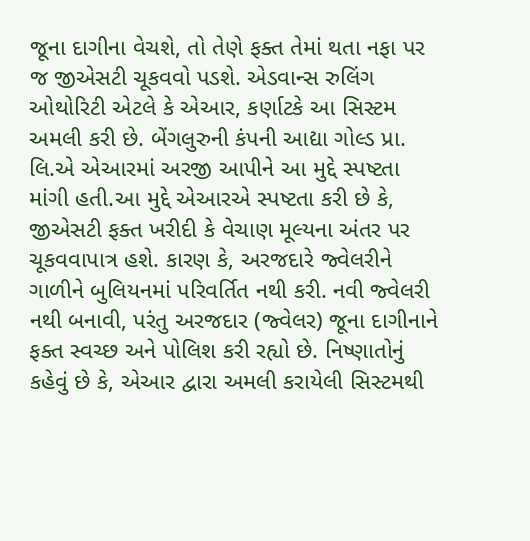જૂના દાગીના વેચશે, તો તેણે ફક્ત તેમાં થતા નફા પર જ જીએસટી ચૂકવવો પડશે. એડવાન્સ રુલિંગ ઓથોરિટી એટલે કે એઆર, કર્ણાટકે આ સિસ્ટમ અમલી કરી છે. બેંગલુરુની કંપની આદ્યા ગોલ્ડ પ્રા. લિ.એ એઆરમાં અરજી આપીને આ મુદ્દે સ્પષ્ટતા માંગી હતી.આ મુદ્દે એઆરએ સ્પષ્ટતા કરી છે કે, જીએસટી ફક્ત ખરીદી કે વેચાણ મૂલ્યના અંતર પર ચૂકવવાપાત્ર હશે. કારણ કે, અરજદારે જ્વેલરીને ગાળીને બુલિયનમાં પરિવર્તિત નથી કરી. નવી જ્વેલરી નથી બનાવી, પરંતુ અરજદાર (જ્વેલર) જૂના દાગીનાને ફક્ત સ્વચ્છ અને પોલિશ કરી રહ્યો છે. નિષ્ણાતોનું કહેવું છે કે, એઆર દ્વારા અમલી કરાયેલી સિસ્ટમથી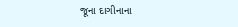જૂના દાગીનાના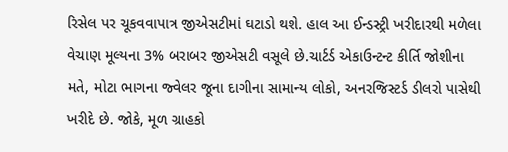રિસેલ પર ચૂકવવાપાત્ર જીએસટીમાં ઘટાડો થશે. હાલ આ ઈન્ડસ્ટ્રી ખરીદારથી મળેલા વેચાણ મૂલ્યના 3% બરાબર જીએસટી વસૂલે છે.ચાર્ટર્ડ એકાઉન્ટન્ટ કીર્તિ જોશીના મતે, મોટા ભાગના જ્વેલર જૂના દાગીના સામાન્ય લોકો, અનરજિસ્ટર્ડ ડીલરો પાસેથી ખરીદે છે. જોકે, મૂળ ગ્રાહકો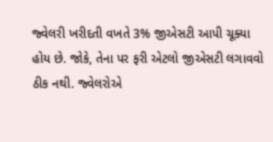જ્વેલરી ખરીદતી વખતે 3% જીએસટી આપી ચૂક્યા હોય છે. જોકે, તેના પર ફરી એટલો જીએસટી લગાવવો ઠીક નથી. જ્વેલરોએ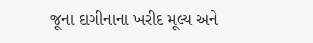જૂના દાગીનાના ખરીદ મૂલ્ય અને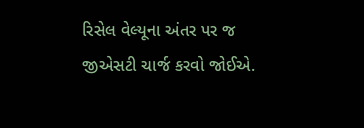રિસેલ વેલ્યૂના અંતર પર જ જીએસટી ચાર્જ કરવો જોઈએ.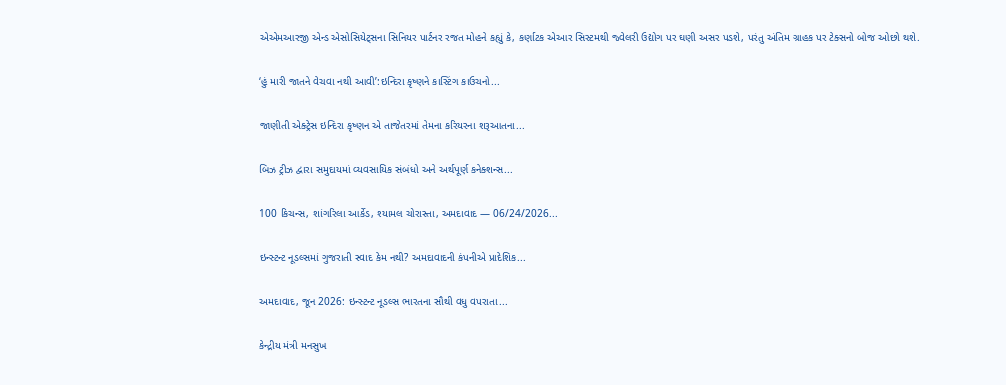એએમઆરજી એન્ડ એસોસિયેટ્સના સિનિયર પાર્ટનર રજત મોહને કહ્યું કે, કર્ણાટક એઆર સિસ્ટમથી જ્વેલરી ઉદ્યોગ પર ઘણી અસર પડશે, પરંતુ અંતિમ ગ્રાહક પર ટેક્સનો બોજ ઓછો થશે.

‘હું મારી જાતને વેચવા નથી આવી’:ઇન્દિરા કૃષ્ણને કાસ્ટિંગ કાઉચનો...

જાણીતી એક્ટ્રેસ ઇન્દિરા કૃષ્ણન એ તાજેતરમાં તેમના કરિયરના શરૂઆતના...

બિઝ ટ્રીઝ દ્વારા સમુદાયમાં વ્યવસાયિક સંબંધો અને અર્થપૂર્ણ કનેક્શન્સ...

100 કિચન્સ, શાંગરિલા આર્કેડ, શ્યામલ ચોરાસ્તા, અમદાવાદ — 06/24/2026...

ઇન્સ્ટન્ટ નૂડલ્સમાં ગુજરાતી સ્વાદ કેમ નથી? અમદાવાદની કંપનીએ પ્રાદેશિક...

અમદાવાદ, જૂન 2026: ઇન્સ્ટન્ટ નૂડલ્સ ભારતના સૌથી વધુ વપરાતા...

કેન્દ્રીય મંત્રી મનસુખ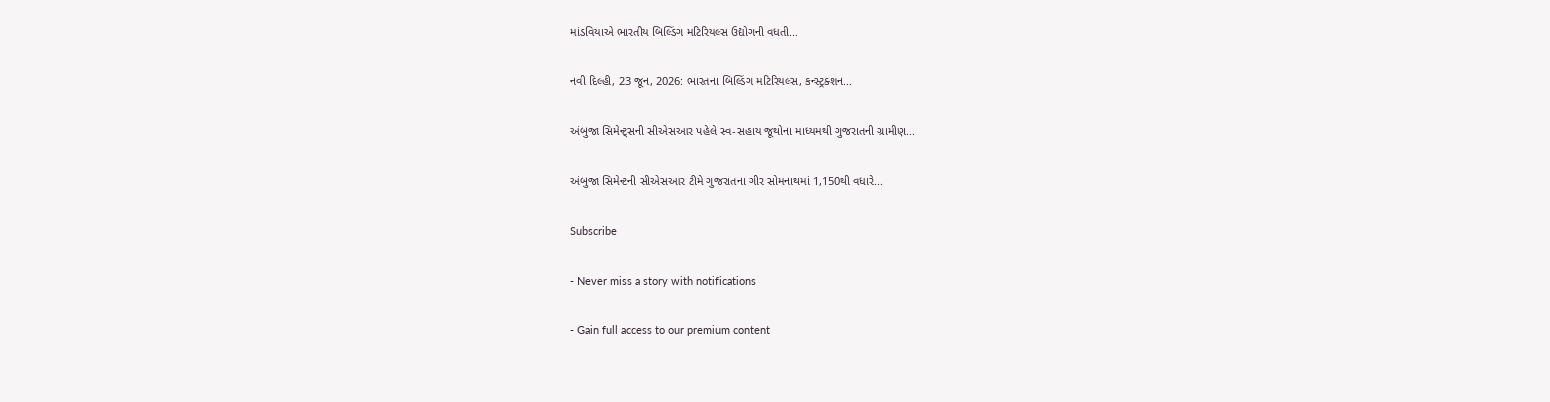માંડવિયાએ ભારતીય બિલ્ડિંગ મટિરિયલ્સ ઉદ્યોગની વધતી...

નવી દિલ્હી, 23 જૂન, 2026: ભારતના બિલ્ડિંગ મટિરિયલ્સ, કન્સ્ટ્રક્શન...

અંબુજા સિમેન્ટ્સની સીએસઆર પહેલે સ્વ-સહાય જૂથોના માધ્યમથી ગુજરાતની ગ્રામીણ...

અંબુજા સિમેન્ટની સીએસઆર ટીમે ગુજરાતના ગીર સોમનાથમાં 1,150થી વધારે...

Subscribe

- Never miss a story with notifications

- Gain full access to our premium content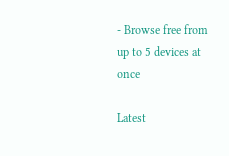- Browse free from up to 5 devices at once

Latest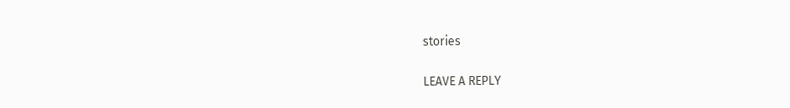stories

LEAVE A REPLY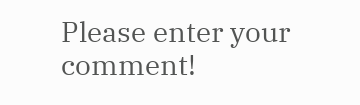Please enter your comment!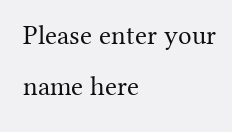Please enter your name here